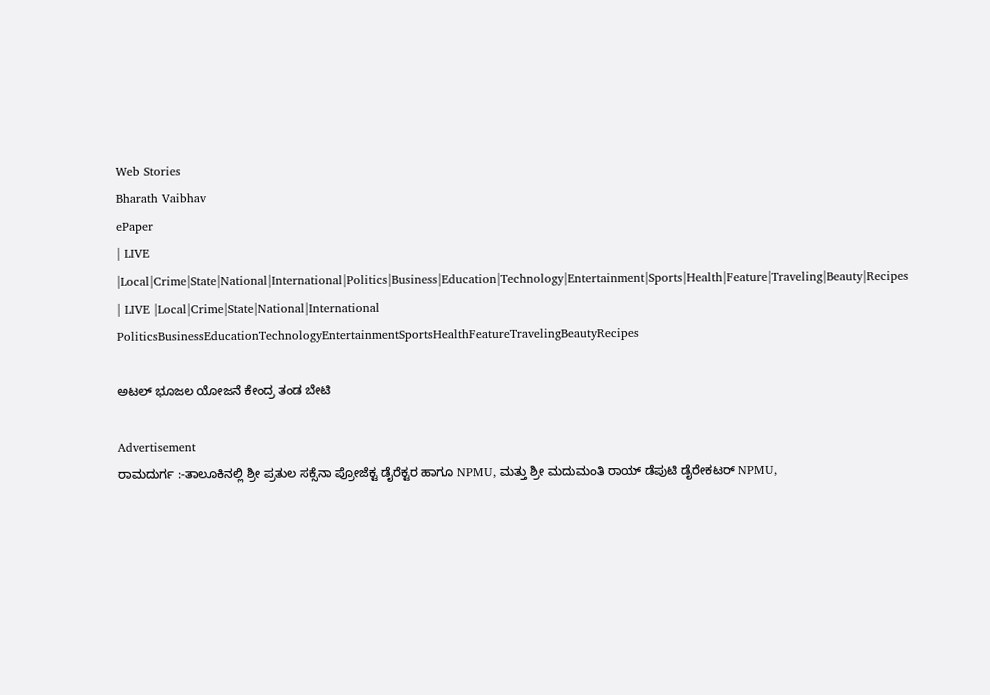Web Stories
Bharath Vaibhav
ePaper
| LIVE |Local|Crime|State|National|International|Politics|Business|Education|Technology|Entertainment|Sports|Health|Feature|Traveling|Beauty|Recipes
| LIVE |Local|Crime|State|National|International
PoliticsBusinessEducationTechnologyEntertainmentSportsHealthFeatureTravelingBeautyRecipes

ಅಟಲ್ ಭೂಜಲ ಯೋಜನೆ ಕೇಂದ್ರ ತಂಡ ಬೇಟಿ

Advertisement
ರಾಮದುರ್ಗ :-ತಾಲೂಕಿನಲ್ಲಿ ಶ್ರೀ ಪ್ರತುಲ ಸಕ್ಸೆನಾ ಪ್ರೋಜೆಕ್ಟ ಡೈರೆಕ್ಟರ ಹಾಗೂ NPMU, ಮತ್ತು ಶ್ರೀ ಮದುಮಂತಿ ರಾಯ್ ಡೆಪುಟಿ ಡೈರೇಕಟರ್ NPMU,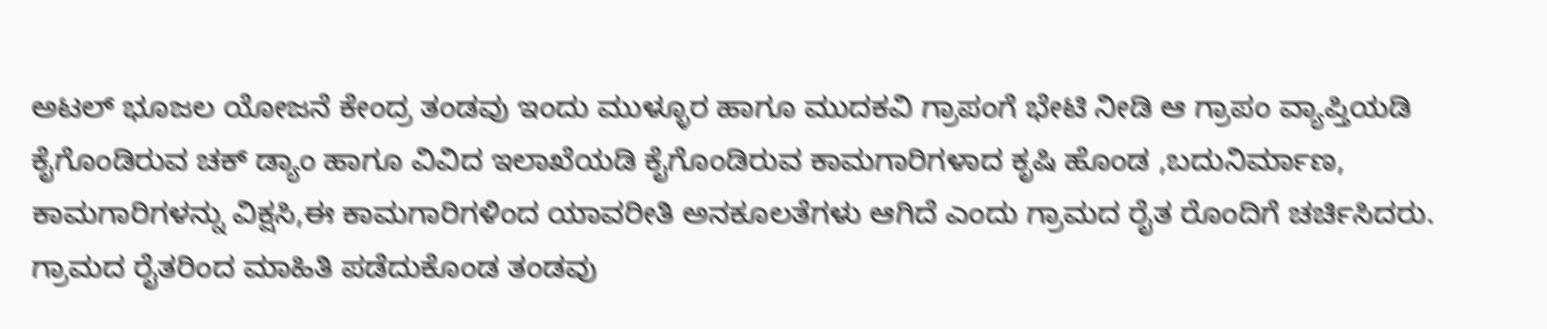ಅಟಲ್ ಭೂಜಲ ಯೋಜನೆ ಕೇಂದ್ರ ತಂಡವು ಇಂದು ಮುಳ್ಳೂರ ಹಾಗೂ ಮುದಕವಿ ಗ್ರಾಪಂಗೆ ಭೇಟಿ ನೀಡಿ ಆ ಗ್ರಾಪಂ ವ್ಯಾಪ್ತಿಯಡಿ ಕೈಗೊಂಡಿರುವ ಚಕ್ ಡ್ಯಾಂ ಹಾಗೂ ವಿವಿದ ಇಲಾಖೆಯಡಿ ಕೈಗೊಂಡಿರುವ ಕಾಮಗಾರಿಗಳಾದ ಕೃಷಿ ಹೊಂಡ ,ಬದುನಿರ್ಮಾಣ, ಕಾಮಗಾರಿಗಳನ್ನು ವಿಕ್ಷಸಿ,ಈ ಕಾಮಗಾರಿಗಳಿಂದ ಯಾವರೀತಿ ಅನಕೂಲತೆಗಳು ಆಗಿದೆ ಎಂದು ಗ್ರಾಮದ ರೈತ ರೊಂದಿಗೆ ಚರ್ಚಿಸಿದರು. ಗ್ರಾಮದ ರೈತರಿಂದ ಮಾಹಿತಿ ಪಡೆದುಕೊಂಡ ತಂಡವು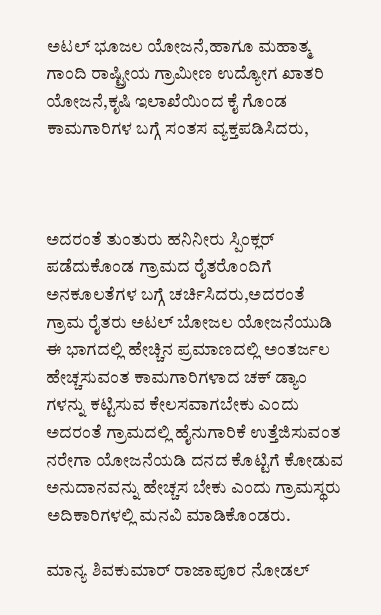ಅಟಲ್ ಭೂಜಲ ಯೋಜನೆ,ಹಾಗೂ ಮಹಾತ್ಮ ಗಾಂದಿ ರಾಷ್ಟ್ರೀಯ ಗ್ರಾಮೀಣ ಉದ್ಯೋಗ ಖಾತರಿ ಯೋಜನೆ,ಕೃಷಿ ಇಲಾಖೆಯಿಂದ ಕೈ ಗೊಂಡ ಕಾಮಗಾರಿಗಳ ಬಗ್ಗೆ ಸಂತಸ ವ್ಯಕ್ತಪಡಿಸಿದರು,



ಅದರಂತೆ ತುಂತುರು ಹನಿನೀರು ಸ್ಪಿಂಕ್ಲರ್ ಪಡೆದುಕೊಂಡ ಗ್ರಾಮದ ರೈತರೊಂದಿಗೆ ಅನಕೂಲತೆಗಳ ಬಗ್ಗೆ ಚರ್ಚಿಸಿದರು,ಅದರಂತೆ ಗ್ರಾಮ ರೈತರು ಅಟಲ್ ಬೋಜಲ ಯೋಜನೆಯುಡಿ ಈ ಭಾಗದಲ್ಲಿ ಹೇಚ್ಚಿನ ಪ್ರಮಾಣದಲ್ಲಿ ಅಂತರ್ಜಲ ಹೇಚ್ಚಸುವಂತ ಕಾಮಗಾರಿಗಳಾದ ಚಕ್ ಡ್ಯಾಂ ಗಳನ್ನು ಕಟ್ಟಿಸುವ ಕೇಲಸವಾಗಬೇಕು ಎಂದು ಅದರಂತೆ ಗ್ರಾಮದಲ್ಲಿ ಹೈನುಗಾರಿಕೆ ಉತ್ತೆಜಿಸುವಂತ ನರೇಗಾ ಯೋಜನೆಯಡಿ ದನದ ಕೊಟ್ಟಿಗೆ ಕೋಡುವ ಅನುದಾನವನ್ನು ಹೇಚ್ಚಸ ಬೇಕು ಎಂದು ಗ್ರಾಮಸ್ಥರು ಅದಿಕಾರಿಗಳಲ್ಲಿ ಮನವಿ ಮಾಡಿಕೊಂಡರು.

ಮಾನ್ಯ ಶಿವಕುಮಾರ್ ರಾಜಾಪೂರ ನೋಡಲ್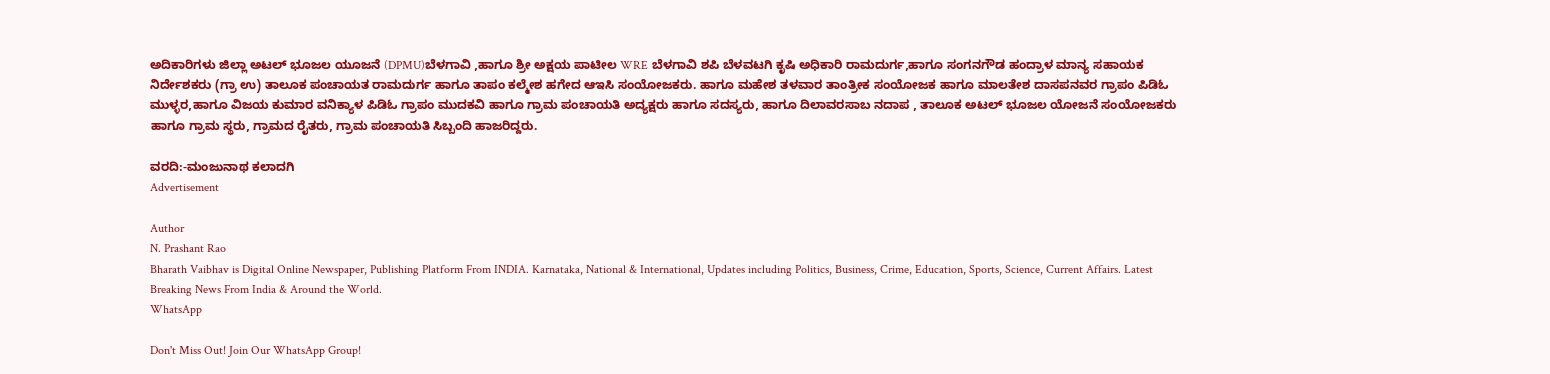ಅದಿಕಾರಿಗಳು ಜಿಲ್ಲಾ ಅಟಲ್ ಭೂಜಲ ಯೂಜನೆ (DPMU)ಬೆಳಗಾವಿ ,ಹಾಗೂ ಶ್ರೀ ಅಕ್ಷಯ ಪಾಟೀಲ WRE ಬೆಳಗಾವಿ ಶಪಿ ಬೆಳವಟಗಿ ಕೃಷಿ ಅಧಿಕಾರಿ ರಾಮದುರ್ಗ,ಹಾಗೂ ಸಂಗನಗೌಡ ಹಂದ್ರಾಳ ಮಾನ್ಯ ಸಹಾಯಕ ನಿರ್ದೇಶಕರು (ಗ್ರಾ ಉ) ತಾಲೂಕ ಪಂಚಾಯತ ರಾಮದುರ್ಗ ಹಾಗೂ ತಾಪಂ ಕಲ್ಮೇಶ ಹಗೇದ ಆಇಸಿ ಸಂಯೋಜಕರು. ಹಾಗೂ ಮಹೇಶ ತಳವಾರ ತಾಂತ್ರೀಕ ಸಂಯೋಜಕ ಹಾಗೂ ಮಾಲತೇಶ ದಾಸಪನವರ ಗ್ರಾಪಂ ಪಿಡಿಓ ಮುಳ್ಳರ,ಹಾಗೂ ವಿಜಯ ಕುಮಾರ ವನಿಕ್ಯಾಳ ಪಿಡಿಓ ಗ್ರಾಪಂ ಮುದಕವಿ ಹಾಗೂ ಗ್ರಾಮ ಪಂಚಾಯತಿ ಅದ್ಯಕ್ಷರು ಹಾಗೂ ಸದಸ್ಯರು, ಹಾಗೂ ದಿಲಾವರಸಾಬ ನದಾಪ , ತಾಲೂಕ ಅಟಲ್ ಭೂಜಲ ಯೋಜನೆ ಸಂಯೋಜಕರು ಹಾಗೂ ಗ್ರಾಮ ಸ್ಥರು, ಗ್ರಾಮದ ರೈತರು, ಗ್ರಾಮ ಪಂಚಾಯತಿ ಸಿಬ್ಬಂದಿ ಹಾಜರಿದ್ದರು.

ವರದಿ:-ಮಂಜುನಾಥ ಕಲಾದಗಿ
Advertisement

Author
N. Prashant Rao
Bharath Vaibhav is Digital Online Newspaper, Publishing Platform From INDIA. Karnataka, National & International, Updates including Politics, Business, Crime, Education, Sports, Science, Current Affairs. Latest Breaking News From India & Around the World.
WhatsApp

Don't Miss Out! Join Our WhatsApp Group!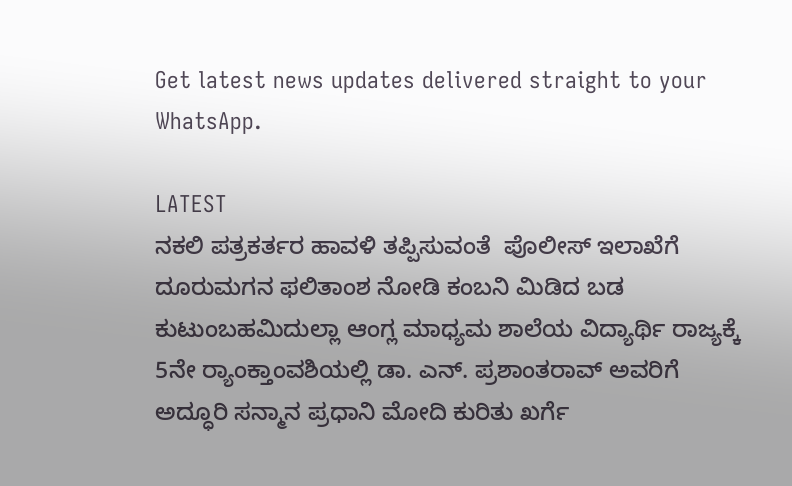Get latest news updates delivered straight to your WhatsApp.

LATEST
ನಕಲಿ ಪತ್ರಕರ್ತರ ಹಾವಳಿ ತಪ್ಪಿಸುವಂತೆ  ಪೊಲೀಸ್ ಇಲಾಖೆಗೆ ದೂರುಮಗನ ಫಲಿತಾಂಶ ನೋಡಿ ಕಂಬನಿ ಮಿಡಿದ ಬಡ ಕುಟುಂಬಹಮಿದುಲ್ಲಾ ಆಂಗ್ಲ ಮಾಧ್ಯಮ ಶಾಲೆಯ ವಿದ್ಯಾರ್ಥಿ ರಾಜ್ಯಕ್ಕೆ 5ನೇ ರ್‍ಯಾಂಕ್ತಾಂವಶಿಯಲ್ಲಿ ಡಾ. ಎನ್. ಪ್ರಶಾಂತರಾವ್ ಅವರಿಗೆ ಅದ್ಧೂರಿ ಸನ್ಮಾನ ಪ್ರಧಾನಿ ಮೋದಿ ಕುರಿತು ಖರ್ಗೆ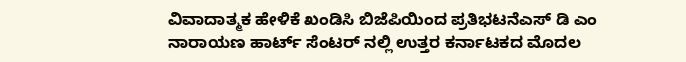ವಿವಾದಾತ್ಮಕ ಹೇಳಿಕೆ ಖಂಡಿಸಿ ಬಿಜೆಪಿಯಿಂದ ಪ್ರತಿಭಟನೆಎಸ್ ಡಿ ಎಂ ನಾರಾಯಣ ಹಾರ್ಟ್ ಸೆಂಟರ್ ನಲ್ಲಿ ಉತ್ತರ ಕರ್ನಾಟಕದ ಮೊದಲ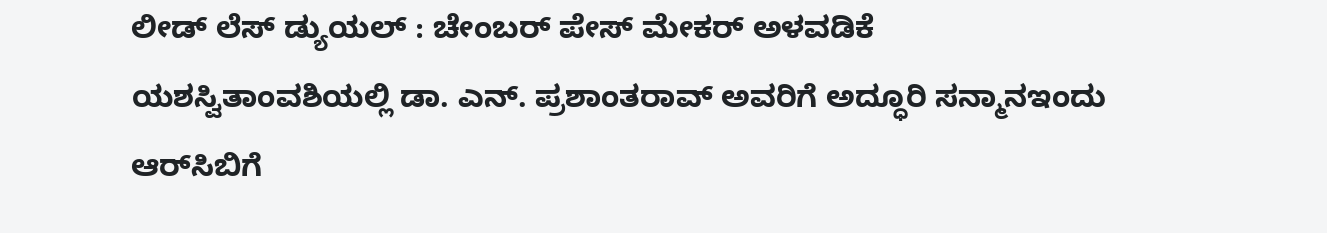ಲೀಡ್ ಲೆಸ್ ಡ್ಯುಯಲ್ : ಚೇಂಬರ್ ಪೇಸ್ ಮೇಕರ್ ಅಳವಡಿಕೆ ಯಶಸ್ವಿತಾಂವಶಿಯಲ್ಲಿ ಡಾ. ಎನ್. ಪ್ರಶಾಂತರಾವ್ ಅವರಿಗೆ ಅದ್ಧೂರಿ ಸನ್ಮಾನಇಂದು ಆರ್‌ಸಿಬಿಗೆ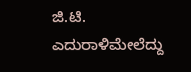ಜಿ.ಟಿ. ಎದುರಾಳಿಮೇಲೆದ್ದು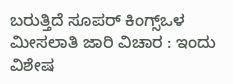ಬರುತ್ತಿದೆ ಸೂಪರ್ ಕಿಂಗ್ಸ್ಒಳ ಮೀಸಲಾತಿ ಜಾರಿ ವಿಚಾರ : ಇಂದು ವಿಶೇಷ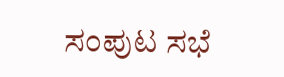ಸಂಪುಟ ಸಭೆ